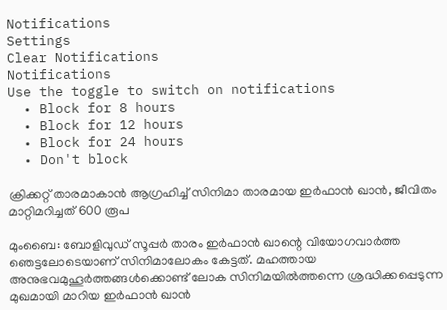Notifications
Settings
Clear Notifications
Notifications
Use the toggle to switch on notifications
  • Block for 8 hours
  • Block for 12 hours
  • Block for 24 hours
  • Don't block

ക്രിക്കറ്റ് താരമാകാന്‍ ആഗ്രഹിച്ച് സിനിമാ താരമായ ഇര്‍ഫാന്‍ ഖാന്‍, ജീവിതം മാറ്റിമറിച്ചത് 600 രൂപ

മുംബൈ: ബോളിവുഡ് സൂപ്പര്‍ താരം ഇര്‍ഫാന്‍ ഖാന്റെ വിയോഗവാര്‍ത്ത ഞെട്ടലോടെയാണ് സിനിമാലോകം കേട്ടത്. മഹത്തായ അനുഭവമുഹൂര്‍ത്തങ്ങള്‍ക്കൊണ്ട് ലോക സിനിമയില്‍ത്തന്നെ ശ്രദ്ധിക്കപ്പെടുന്ന മുഖമായി മാറിയ ഇര്‍ഫാന്‍ ഖാന്‍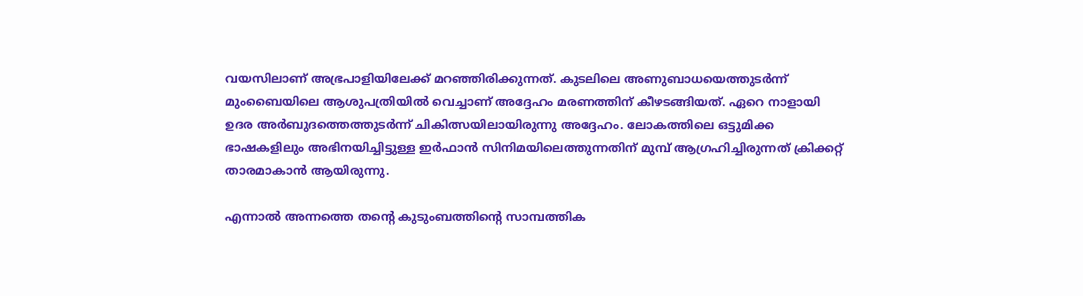വയസിലാണ് അഭ്രപാളിയിലേക്ക് മറഞ്ഞിരിക്കുന്നത്. കുടലിലെ അണുബാധയെത്തുടര്‍ന്ന് മുംബൈയിലെ ആശുപത്രിയില്‍ വെച്ചാണ് അദ്ദേഹം മരണത്തിന് കീഴടങ്ങിയത്. ഏറെ നാളായി ഉദര അര്‍ബുദത്തെത്തുടര്‍ന്ന് ചികിത്സയിലായിരുന്നു അദ്ദേഹം. ലോകത്തിലെ ഒട്ടുമിക്ക ഭാഷകളിലും അഭിനയിച്ചിട്ടുള്ള ഇര്‍ഫാന്‍ സിനിമയിലെത്തുന്നതിന് മുമ്പ് ആഗ്രഹിച്ചിരുന്നത് ക്രിക്കറ്റ് താരമാകാന്‍ ആയിരുന്നു.

എന്നാല്‍ അന്നത്തെ തന്റെ കുടുംബത്തിന്റെ സാമ്പത്തിക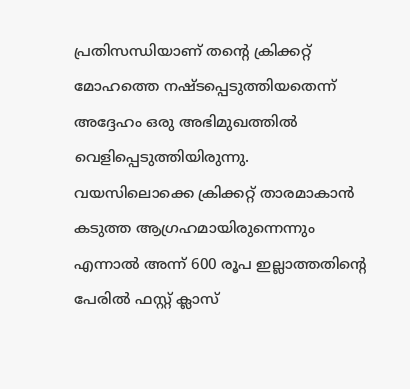പ്രതിസന്ധിയാണ് തന്റെ ക്രിക്കറ്റ് മോഹത്തെ നഷ്ടപ്പെടുത്തിയതെന്ന് അദ്ദേഹം ഒരു അഭിമുഖത്തില്‍ വെളിപ്പെടുത്തിയിരുന്നു. വയസിലൊക്കെ ക്രിക്കറ്റ് താരമാകാന്‍ കടുത്ത ആഗ്രഹമായിരുന്നെന്നും എന്നാല്‍ അന്ന് 600 രൂപ ഇല്ലാത്തതിന്റെ പേരില്‍ ഫസ്റ്റ് ക്ലാസ്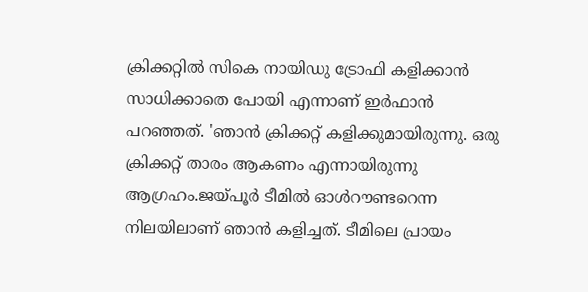ക്രിക്കറ്റില്‍ സികെ നായിഡു ട്രോഫി കളിക്കാന്‍ സാധിക്കാതെ പോയി എന്നാണ് ഇര്‍ഫാന്‍ പറഞ്ഞത്. 'ഞാന്‍ ക്രിക്കറ്റ് കളിക്കുമായിരുന്നു. ഒരു ക്രിക്കറ്റ് താരം ആകണം എന്നായിരുന്നു ആഗ്രഹം.ജയ്പൂര്‍ ടീമില്‍ ഓള്‍റൗണ്ടറെന്ന നിലയിലാണ് ഞാന്‍ കളിച്ചത്. ടീമിലെ പ്രായം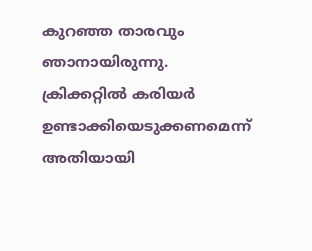കുറഞ്ഞ താരവും ഞാനായിരുന്നു. ക്രിക്കറ്റില്‍ കരിയര്‍ ഉണ്ടാക്കിയെടുക്കണമെന്ന് അതിയായി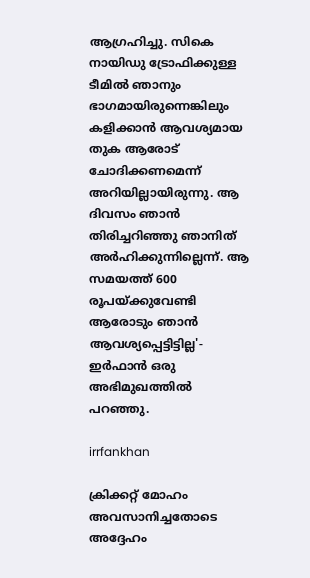ആഗ്രഹിച്ചു. സികെ നായിഡു ട്രോഫിക്കുള്ള ടീമില്‍ ഞാനും ഭാഗമായിരുന്നെങ്കിലും കളിക്കാന്‍ ആവശ്യമായ തുക ആരോട് ചോദിക്കണമെന്ന് അറിയില്ലായിരുന്നു. ആ ദിവസം ഞാന്‍ തിരിച്ചറിഞ്ഞു ഞാനിത് അര്‍ഹിക്കുന്നില്ലെന്ന്. ആ സമയത്ത് 600 രൂപയ്ക്കുവേണ്ടി ആരോടും ഞാന്‍ ആവശ്യപ്പെട്ടിട്ടില്ല'- ഇര്‍ഫാന്‍ ഒരു അഭിമുഖത്തില്‍ പറഞ്ഞു.

irrfankhan

ക്രിക്കറ്റ് മോഹം അവസാനിച്ചതോടെ അദ്ദേഹം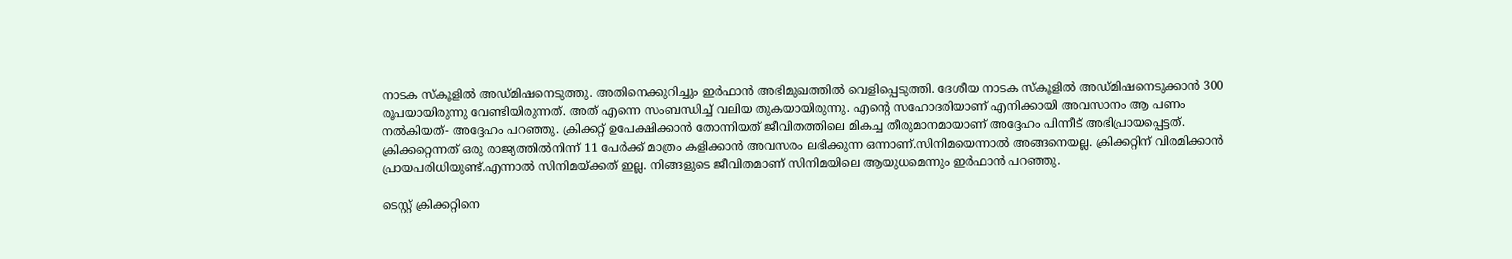നാടക സ്‌കൂളില്‍ അഡ്മിഷനെടുത്തു. അതിനെക്കുറിച്ചും ഇര്‍ഫാന്‍ അഭിമുഖത്തില്‍ വെളിപ്പെടുത്തി. ദേശീയ നാടക സ്‌കൂളില്‍ അഡ്മിഷനെടുക്കാന്‍ 300 രൂപയായിരുന്നു വേണ്ടിയിരുന്നത്. അത് എന്നെ സംബന്ധിച്ച് വലിയ തുകയായിരുന്നു. എന്റെ സഹോദരിയാണ് എനിക്കായി അവസാനം ആ പണം നല്‍കിയത്- അദ്ദേഹം പറഞ്ഞു. ക്രിക്കറ്റ് ഉപേക്ഷിക്കാന്‍ തോന്നിയത് ജീവിതത്തിലെ മികച്ച തീരുമാനമായാണ് അദ്ദേഹം പിന്നീട് അഭിപ്രായപ്പെട്ടത്. ക്രിക്കറ്റെന്നത് ഒരു രാജ്യത്തില്‍നിന്ന് 11 പേര്‍ക്ക് മാത്രം കളിക്കാന്‍ അവസരം ലഭിക്കുന്ന ഒന്നാണ്.സിനിമയെന്നാല്‍ അങ്ങനെയല്ല. ക്രിക്കറ്റിന് വിരമിക്കാന്‍ പ്രായപരിധിയുണ്ട്.എന്നാല്‍ സിനിമയ്ക്കത് ഇല്ല. നിങ്ങളുടെ ജീവിതമാണ് സിനിമയിലെ ആയുധമെന്നും ഇര്‍ഫാന്‍ പറഞ്ഞു.

ടെസ്റ്റ് ക്രിക്കറ്റിനെ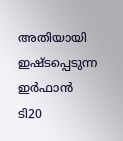അതിയായി ഇഷ്ടപ്പെടുന്ന ഇര്‍ഫാന്‍ ടി20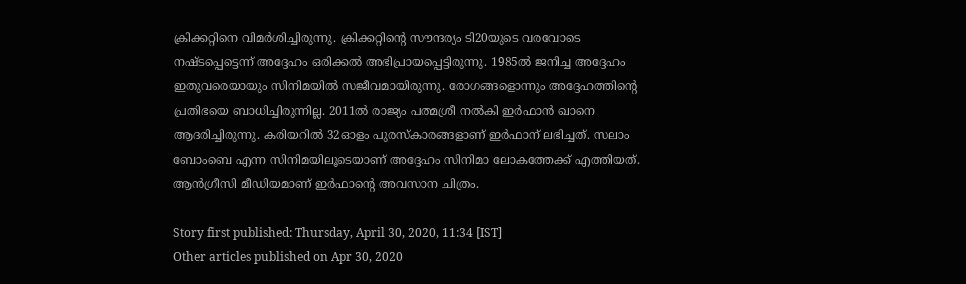ക്രിക്കറ്റിനെ വിമര്‍ശിച്ചിരുന്നു. ക്രിക്കറ്റിന്റെ സൗന്ദര്യം ടി20യുടെ വരവോടെ നഷ്ടപ്പെട്ടെന്ന് അദ്ദേഹം ഒരിക്കല്‍ അഭിപ്രായപ്പെട്ടിരുന്നു. 1985ല്‍ ജനിച്ച അദ്ദേഹം ഇതുവരെയായും സിനിമയില്‍ സജീവമായിരുന്നു. രോഗങ്ങളൊന്നും അദ്ദേഹത്തിന്റെ പ്രതിഭയെ ബാധിച്ചിരുന്നില്ല. 2011ല്‍ രാജ്യം പത്മശ്രീ നല്‍കി ഇര്‍ഫാന്‍ ഖാനെ ആദരിച്ചിരുന്നു. കരിയറില്‍ 32ഓളം പുരസ്‌കാരങ്ങളാണ് ഇര്‍ഫാന് ലഭിച്ചത്. സലാം ബോംബെ എന്ന സിനിമയിലൂടെയാണ് അദ്ദേഹം സിനിമാ ലോകത്തേക്ക് എത്തിയത്. ആന്‍ഗ്രീസി മീഡിയമാണ് ഇര്‍ഫാന്റെ അവസാന ചിത്രം.

Story first published: Thursday, April 30, 2020, 11:34 [IST]
Other articles published on Apr 30, 2020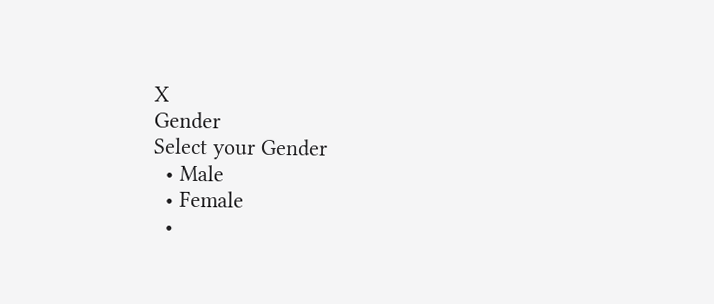X
Gender
Select your Gender
  • Male
  • Female
  •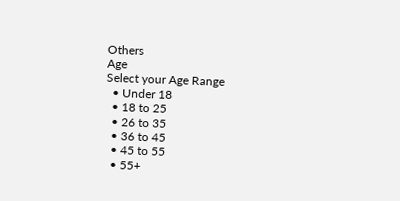Others
Age
Select your Age Range
  • Under 18
  • 18 to 25
  • 26 to 35
  • 36 to 45
  • 45 to 55
  • 55+